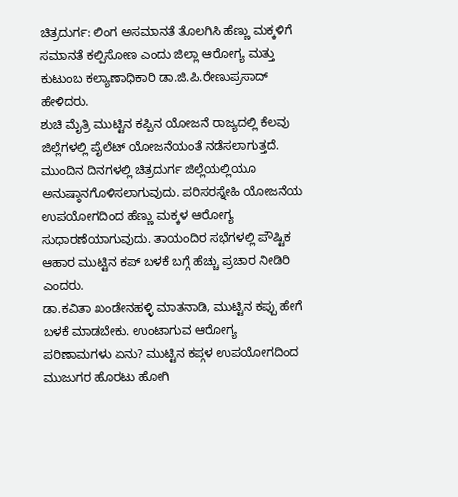ಚಿತ್ರದುರ್ಗ: ಲಿಂಗ ಅಸಮಾನತೆ ತೊಲಗಿಸಿ ಹೆಣ್ಣು ಮಕ್ಕಳಿಗೆ ಸಮಾನತೆ ಕಲ್ಪಿಸೋಣ ಎಂದು ಜಿಲ್ಲಾ ಆರೋಗ್ಯ ಮತ್ತು ಕುಟುಂಬ ಕಲ್ಯಾಣಾಧಿಕಾರಿ ಡಾ.ಜಿ.ಪಿ.ರೇಣುಪ್ರಸಾದ್ ಹೇಳಿದರು.
ಶುಚಿ ಮೈತ್ರಿ ಮುಟ್ಟಿನ ಕಪ್ಪಿನ ಯೋಜನೆ ರಾಜ್ಯದಲ್ಲಿ ಕೆಲವು ಜಿಲ್ಲೆಗಳಲ್ಲಿ ಪೈಲೆಟ್ ಯೋಜನೆಯಂತೆ ನಡೆಸಲಾಗುತ್ತದೆ. ಮುಂದಿನ ದಿನಗಳಲ್ಲಿ ಚಿತ್ರದುರ್ಗ ಜಿಲ್ಲೆಯಲ್ಲಿಯೂ ಅನುಷ್ಠಾನಗೊಳಿಸಲಾಗುವುದು. ಪರಿಸರಸ್ನೇಹಿ ಯೋಜನೆಯ ಉಪಯೋಗದಿಂದ ಹೆಣ್ಣು ಮಕ್ಕಳ ಆರೋಗ್ಯ ಸುಧಾರಣೆಯಾಗುವುದು. ತಾಯಂದಿರ ಸಭೆಗಳಲ್ಲಿ ಪೌಷ್ಟಿಕ ಆಹಾರ ಮುಟ್ಟಿನ ಕಪ್ ಬಳಕೆ ಬಗ್ಗೆ ಹೆಚ್ಚು ಪ್ರಚಾರ ನೀಡಿರಿ ಎಂದರು.
ಡಾ.ಕವಿತಾ ಖಂಡೇನಹಳ್ಳಿ ಮಾತನಾಡಿ, ಮುಟ್ಟಿನ ಕಪ್ಪು ಹೇಗೆ ಬಳಕೆ ಮಾಡಬೇಕು. ಉಂಟಾಗುವ ಆರೋಗ್ಯ ಪರಿಣಾಮಗಳು ಏನು? ಮುಟ್ಟಿನ ಕಪ್ಗಳ ಉಪಯೋಗದಿಂದ ಮುಜುಗರ ಹೊರಟು ಹೋಗಿ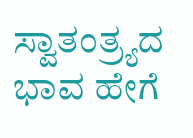ಸ್ವಾತಂತ್ರ್ಯದ ಭಾವ ಹೇಗೆ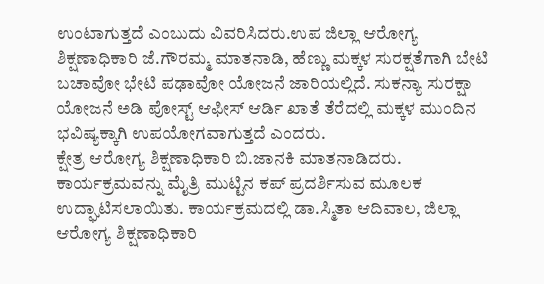ಉಂಟಾಗುತ್ತದೆ ಎಂಬುದು ವಿವರಿಸಿದರು.ಉಪ ಜಿಲ್ಲಾ ಆರೋಗ್ಯ ಶಿಕ್ಷಣಾಧಿಕಾರಿ ಜೆ.ಗೌರಮ್ಮ ಮಾತನಾಡಿ, ಹೆಣ್ಣು ಮಕ್ಕಳ ಸುರಕ್ಷತೆಗಾಗಿ ಬೇಟಿ ಬಚಾವೋ ಭೇಟಿ ಪಢಾವೋ ಯೋಜನೆ ಜಾರಿಯಲ್ಲಿದೆ. ಸುಕನ್ಯಾ ಸುರಕ್ಷಾ ಯೋಜನೆ ಅಡಿ ಪೋಸ್ಟ್ ಆಫೀಸ್ ಆರ್ಡಿ ಖಾತೆ ತೆರೆದಲ್ಲಿ ಮಕ್ಕಳ ಮುಂದಿನ ಭವಿಷ್ಯಕ್ಕಾಗಿ ಉಪಯೋಗವಾಗುತ್ತದೆ ಎಂದರು.
ಕ್ಷೇತ್ರ ಆರೋಗ್ಯ ಶಿಕ್ಷಣಾಧಿಕಾರಿ ಬಿ.ಜಾನಕಿ ಮಾತನಾಡಿದರು. ಕಾರ್ಯಕ್ರಮವನ್ನು ಮೈತ್ರಿ ಮುಟ್ಟಿನ ಕಪ್ ಪ್ರದರ್ಶಿಸುವ ಮೂಲಕ ಉದ್ಘಾಟಿಸಲಾಯಿತು. ಕಾರ್ಯಕ್ರಮದಲ್ಲಿ ಡಾ.ಸ್ಮಿತಾ ಆದಿವಾಲ, ಜಿಲ್ಲಾ ಆರೋಗ್ಯ ಶಿಕ್ಷಣಾಧಿಕಾರಿ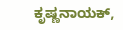ಕೃಷ್ಣನಾಯಕ್,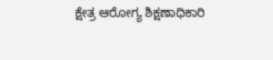ಕ್ಷೇತ್ರ ಆರೋಗ್ಯ ಶಿಕ್ಷಣಾಧಿಕಾರಿ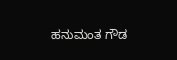ಹನುಮಂತ ಗೌಡ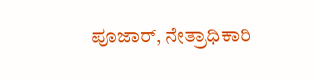ಪೂಜಾರ್, ನೇತ್ರಾಧಿಕಾರಿ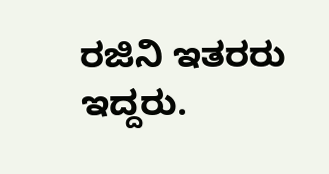ರಜಿನಿ ಇತರರು ಇದ್ದರು.